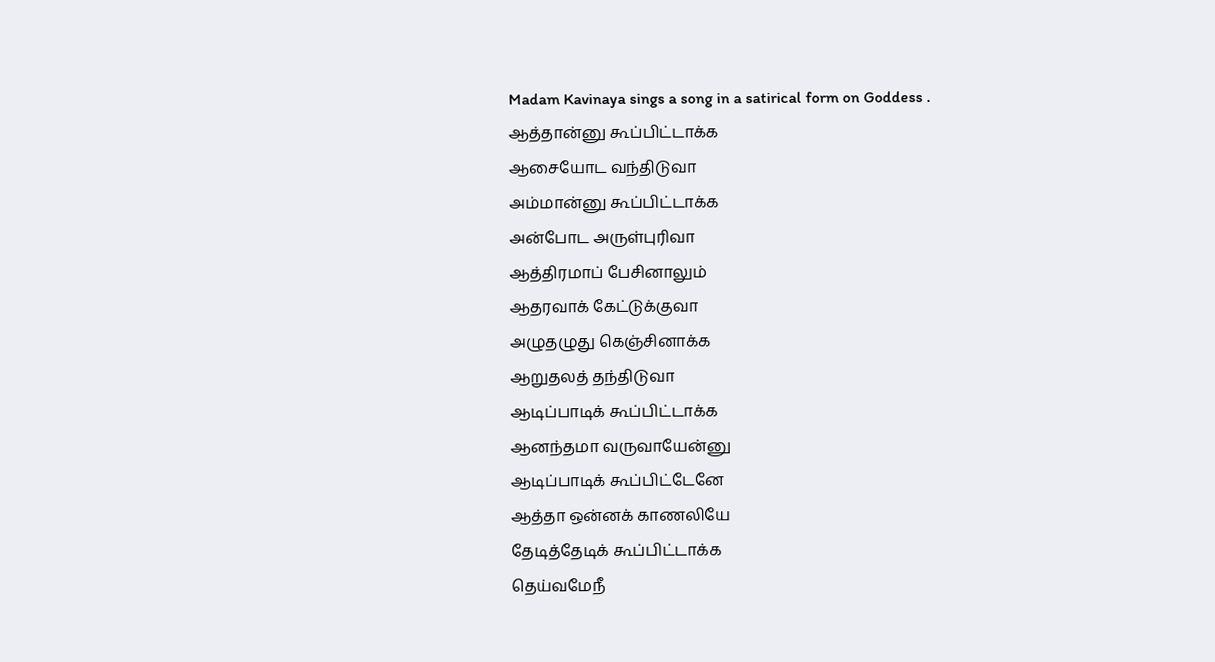Madam Kavinaya sings a song in a satirical form on Goddess .
ஆத்தான்னு கூப்பிட்டாக்க
ஆசையோட வந்திடுவா
அம்மான்னு கூப்பிட்டாக்க
அன்போட அருள்புரிவா
ஆத்திரமாப் பேசினாலும்
ஆதரவாக் கேட்டுக்குவா
அழுதழுது கெஞ்சினாக்க
ஆறுதலத் தந்திடுவா
ஆடிப்பாடிக் கூப்பிட்டாக்க
ஆனந்தமா வருவாயேன்னு
ஆடிப்பாடிக் கூப்பிட்டேனே
ஆத்தா ஒன்னக் காணலியே
தேடித்தேடிக் கூப்பிட்டாக்க
தெய்வமேநீ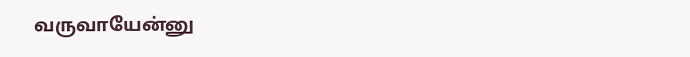வருவாயேன்னு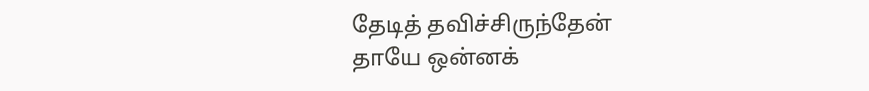தேடித் தவிச்சிருந்தேன்
தாயே ஒன்னக்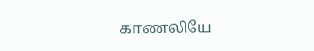காணலியே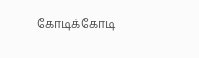கோடிக்கோடி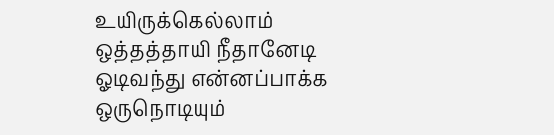உயிருக்கெல்லாம்
ஒத்தத்தாயி நீதானேடி
ஓடிவந்து என்னப்பாக்க
ஒருநொடியும்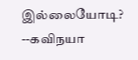இல்லையோடி?
--கவிநயா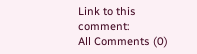Link to this comment:
All Comments (0)